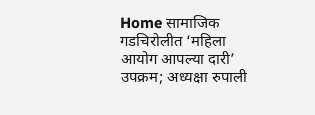Home सामाजिक गडचिरोलीत ‘महिला आयोग आपल्या दारी’ उपक्रम; अध्यक्षा रुपाली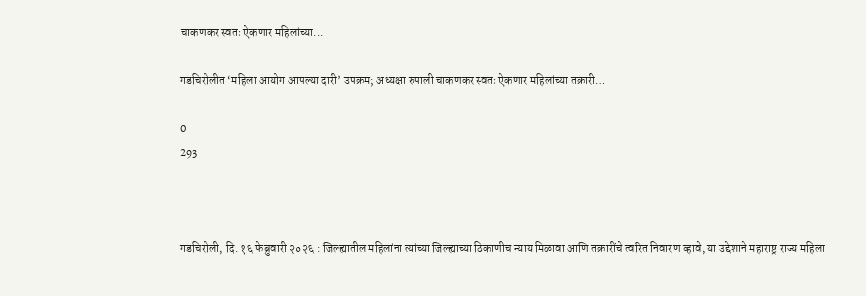चाकणकर स्वतः ऐकणार महिलांच्या...

गडचिरोलीत ‘महिला आयोग आपल्या दारी’ उपक्रम; अध्यक्षा रुपाली चाकणकर स्वतः ऐकणार महिलांच्या तक्रारी…

0
293



गडचिरोली, दि. १६ फेब्रुवारी २०२६ : जिल्ह्यातील महिलांना त्यांच्या जिल्ह्याच्या ठिकाणीच न्याय मिळावा आणि तक्रारींचे त्वरित निवारण व्हावे, या उद्देशाने महाराष्ट्र राज्य महिला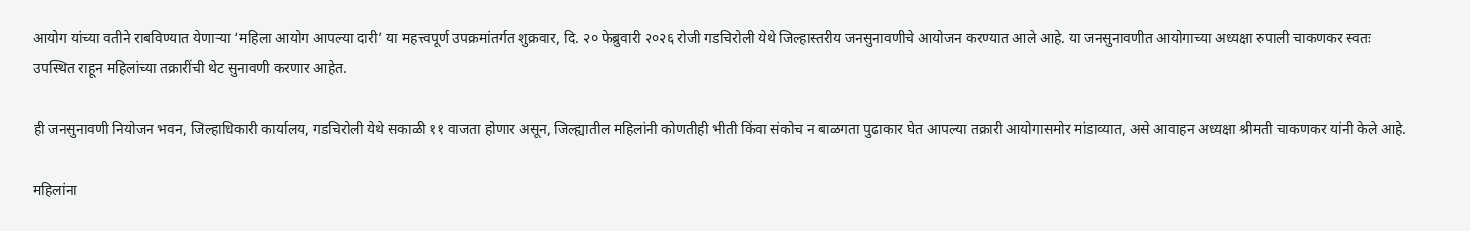आयोग यांच्या वतीने राबविण्यात येणाऱ्या ‘महिला आयोग आपल्या दारी’ या महत्त्वपूर्ण उपक्रमांतर्गत शुक्रवार, दि. २० फेब्रुवारी २०२६ रोजी गडचिरोली येथे जिल्हास्तरीय जनसुनावणीचे आयोजन करण्यात आले आहे. या जनसुनावणीत आयोगाच्या अध्यक्षा रुपाली चाकणकर स्वतः उपस्थित राहून महिलांच्या तक्रारींची थेट सुनावणी करणार आहेत.

ही जनसुनावणी नियोजन भवन, जिल्हाधिकारी कार्यालय, गडचिरोली येथे सकाळी ११ वाजता होणार असून, जिल्ह्यातील महिलांनी कोणतीही भीती किंवा संकोच न बाळगता पुढाकार घेत आपल्या तक्रारी आयोगासमोर मांडाव्यात, असे आवाहन अध्यक्षा श्रीमती चाकणकर यांनी केले आहे.

महिलांना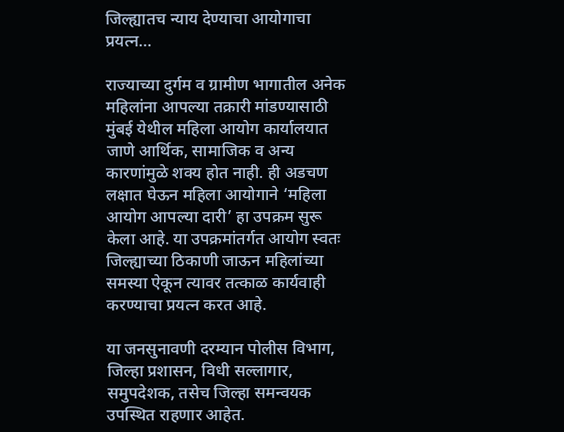जिल्ह्यातच न्याय देण्याचा आयोगाचा प्रयत्न…

राज्याच्या दुर्गम व ग्रामीण भागातील अनेक महिलांना आपल्या तक्रारी मांडण्यासाठी मुंबई येथील महिला आयोग कार्यालयात जाणे आर्थिक, सामाजिक व अन्य कारणांमुळे शक्य होत नाही. ही अडचण लक्षात घेऊन महिला आयोगाने ‘महिला आयोग आपल्या दारी’ हा उपक्रम सुरू केला आहे. या उपक्रमांतर्गत आयोग स्वतः जिल्ह्याच्या ठिकाणी जाऊन महिलांच्या समस्या ऐकून त्यावर तत्काळ कार्यवाही करण्याचा प्रयत्न करत आहे.

या जनसुनावणी दरम्यान पोलीस विभाग, जिल्हा प्रशासन, विधी सल्लागार, समुपदेशक, तसेच जिल्हा समन्वयक उपस्थित राहणार आहेत.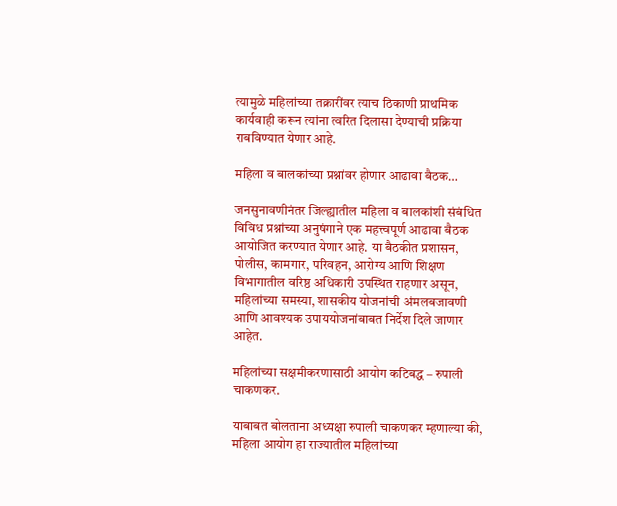त्यामुळे महिलांच्या तक्रारींवर त्याच ठिकाणी प्राथमिक कार्यवाही करून त्यांना त्वरित दिलासा देण्याची प्रक्रिया राबविण्यात येणार आहे.

महिला व बालकांच्या प्रश्नांवर होणार आढावा बैठक…

जनसुनावणीनंतर जिल्ह्यातील महिला व बालकांशी संबंधित विविध प्रश्नांच्या अनुषंगाने एक महत्त्वपूर्ण आढावा बैठक आयोजित करण्यात येणार आहे. या बैठकीत प्रशासन, पोलीस, कामगार, परिवहन, आरोग्य आणि शिक्षण विभागातील वरिष्ठ अधिकारी उपस्थित राहणार असून, महिलांच्या समस्या, शासकीय योजनांची अंमलबजावणी आणि आवश्यक उपाययोजनांबाबत निर्देश दिले जाणार आहेत.

महिलांच्या सक्षमीकरणासाठी आयोग कटिबद्ध – रुपाली चाकणकर.

याबाबत बोलताना अध्यक्षा रुपाली चाकणकर म्हणाल्या की, महिला आयोग हा राज्यातील महिलांच्या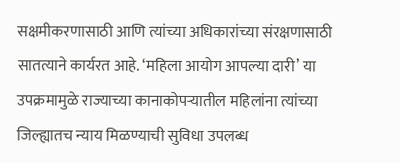सक्षमीकरणासाठी आणि त्यांच्या अधिकारांच्या संरक्षणासाठी सातत्याने कार्यरत आहे. ‘महिला आयोग आपल्या दारी’ या उपक्रमामुळे राज्याच्या कानाकोपऱ्यातील महिलांना त्यांच्या जिल्ह्यातच न्याय मिळण्याची सुविधा उपलब्ध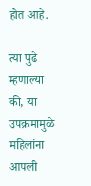होत आहे.

त्या पुढे म्हणाल्या की, या उपक्रमामुळे महिलांना आपली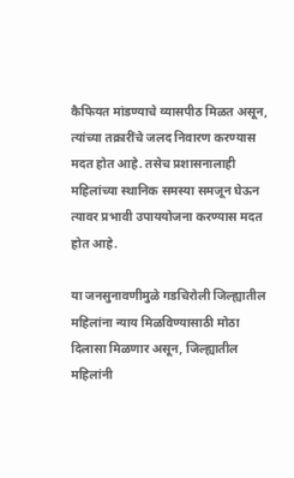कैफियत मांडण्याचे व्यासपीठ मिळत असून, त्यांच्या तक्रारींचे जलद निवारण करण्यास मदत होत आहे. तसेच प्रशासनालाही महिलांच्या स्थानिक समस्या समजून घेऊन त्यावर प्रभावी उपाययोजना करण्यास मदत होत आहे.

या जनसुनावणीमुळे गडचिरोली जिल्ह्यातील महिलांना न्याय मिळविण्यासाठी मोठा दिलासा मिळणार असून, जिल्ह्यातील महिलांनी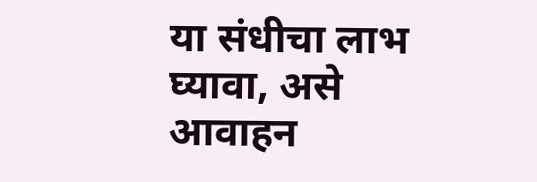या संधीचा लाभ घ्यावा, असे आवाहन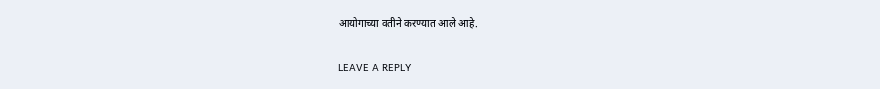आयोगाच्या वतीने करण्यात आले आहे.

LEAVE A REPLY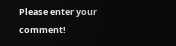Please enter your comment!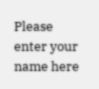Please enter your name here